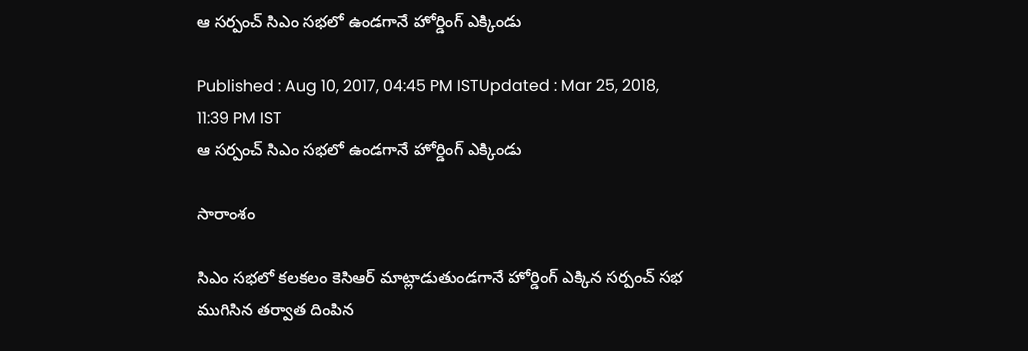ఆ సర్పంచ్ సిఎం సభలో ఉండగానే హోర్డింగ్ ఎక్కిండు

Published : Aug 10, 2017, 04:45 PM ISTUpdated : Mar 25, 2018, 11:39 PM IST
ఆ సర్పంచ్ సిఎం సభలో ఉండగానే హోర్డింగ్ ఎక్కిండు

సారాంశం

సిఎం సభలో కలకలం కెసిఆర్ మాట్లాడుతుండగానే హోర్డింగ్ ఎక్కిన సర్పంచ్ సభ ముగిసిన తర్వాత దింపిన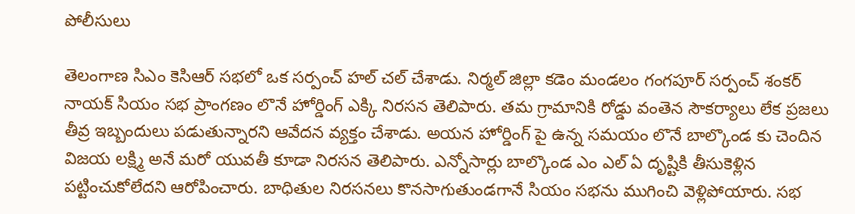పోలీసులు

తెలంగాణ సిఎం కెసిఆర్ సభలో ఒక సర్పంచ్ హల్ చల్ చేశాడు. నిర్మల్ జిల్లా కడెం మండలం గంగపూర్ సర్పంచ్ శంకర్ నాయక్ సియం సభ ప్రాంగణం లొనే హోర్డింగ్ ఎక్కి నిరసన తెలిపారు. తమ గ్రామానికి రోడ్డు వంతెన సౌకర్యాలు లేక ప్రజలు తీవ్ర ఇబ్బందులు పడుతున్నారని ఆవేదన వ్యక్తం చేశాడు. అయన హోర్డింగ్ పై ఉన్న సమయం లొనే బాల్కొండ కు చెందిన విజయ లక్ష్మి అనే మరో యువతీ కూడా నిరసన తెలిపారు. ఎన్నోసార్లు బాల్కొండ ఎం ఎల్ ఏ దృష్టికి తీసుకెళ్లిన పట్టించుకోలేదని ఆరోపించారు. బాధితుల నిరసనలు కొనసాగుతుండగానే సియం సభను ముగించి వెళ్లిపోయారు. సభ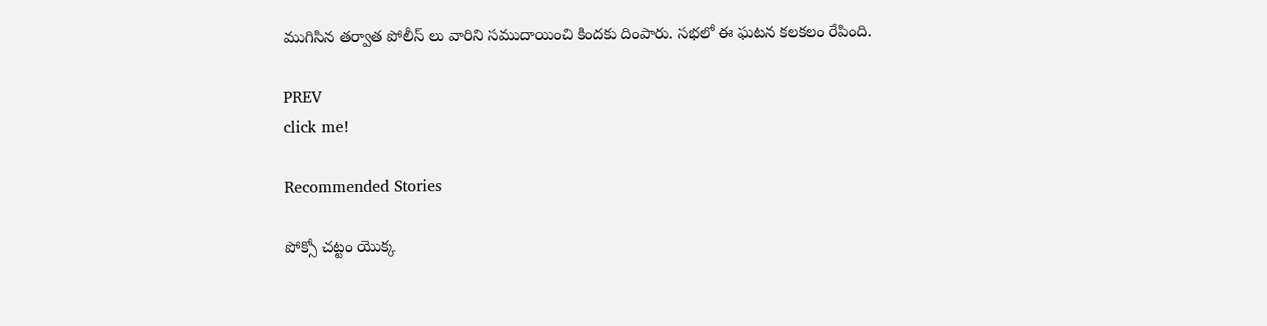ముగిసిన తర్వాత పోలీస్ లు వారిని సముదాయించి కిందకు దింపారు. సభలో ఈ ఘటన కలకలం రేపింది.

PREV
click me!

Recommended Stories

పోక్సో చట్టం యొక్క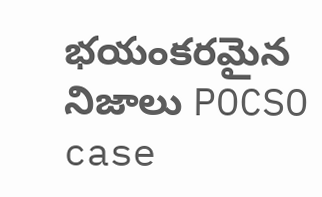భయంకరమైన నిజాలు POCSO case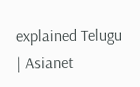explained Telugu | Asianet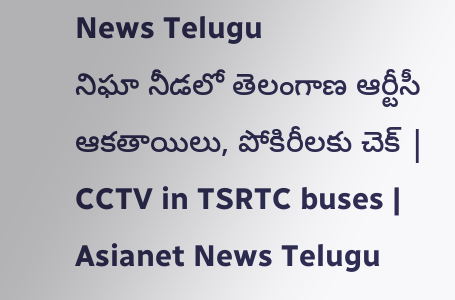News Telugu
నిఘా నీడలో తెలంగాణ ఆర్టీసీ ఆకతాయిలు, పోకిరీలకు చెక్ | CCTV in TSRTC buses | Asianet News Telugu